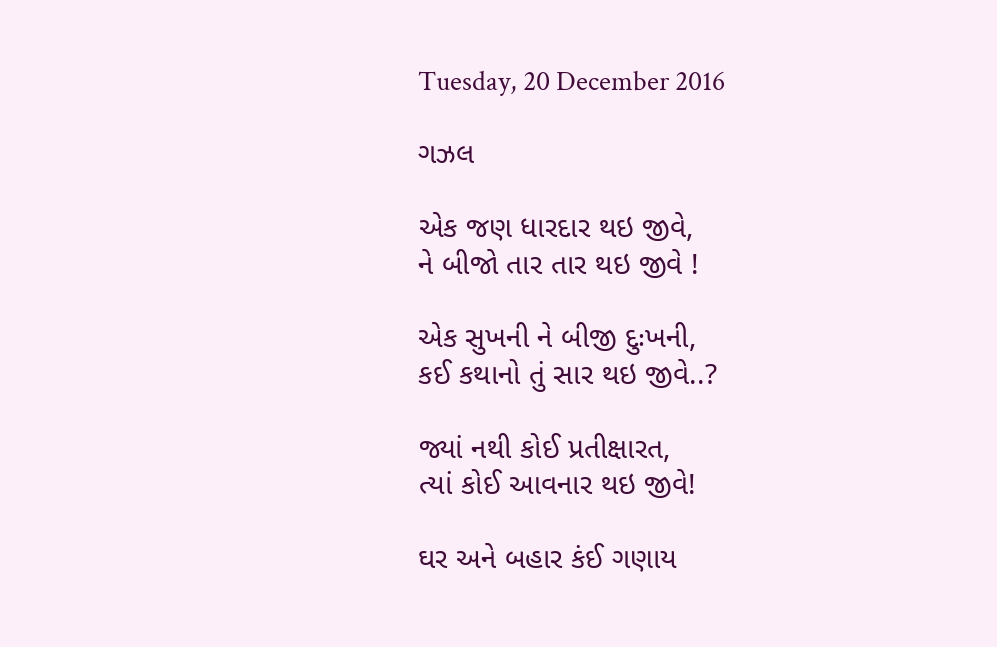Tuesday, 20 December 2016

ગઝલ

એક જણ ધારદાર થઇ જીવે,
ને બીજો તાર તાર થઇ જીવે !

એક સુખની ને બીજી દુઃખની,
કઈ કથાનો તું સાર થઇ જીવે..?

જ્યાં નથી કોઈ પ્રતીક્ષારત,
ત્યાં કોઈ આવનાર થઇ જીવે!

ઘર અને બહાર કંઈ ગણાય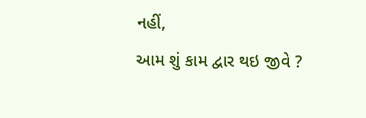નહીં,
આમ શું કામ દ્વાર થઇ જીવે ?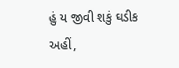હું ય જીવી શકું ઘડીક અહીં,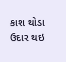કાશ થોડા ઉદાર થઇ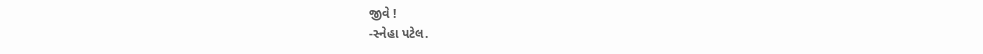જીવે !
-સ્નેહા પટેલ.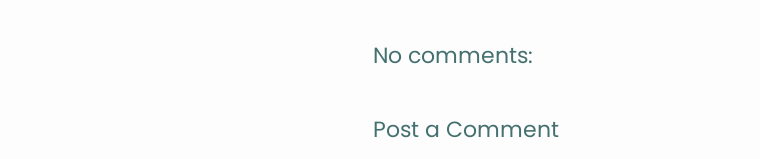No comments:

Post a Comment